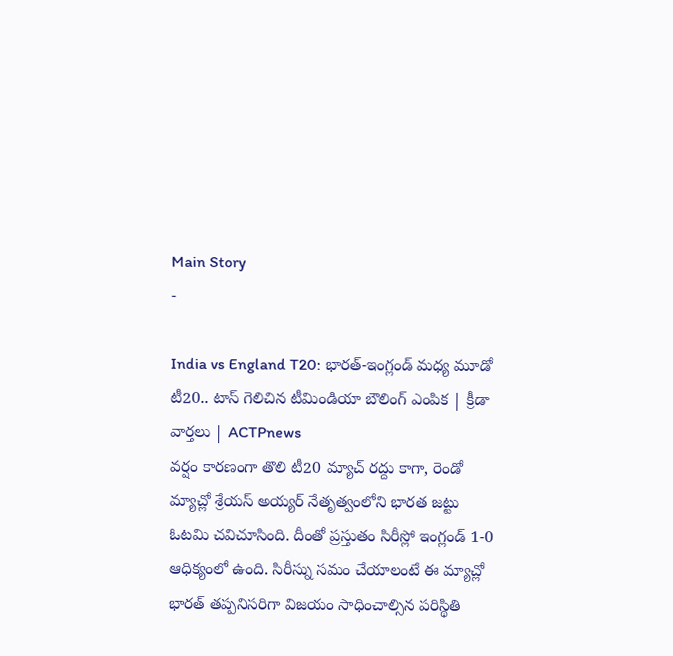Main Story
-

India vs England T20: భారత్-ఇంగ్లండ్ మధ్య మూడో టీ20.. టాస్ గెలిచిన టీమిండియా బౌలింగ్ ఎంపిక | క్రీడా వార్తలు | ACTPnews
వర్షం కారణంగా తొలి టీ20 మ్యాచ్ రద్దు కాగా, రెండో మ్యాచ్లో శ్రేయస్ అయ్యర్ నేతృత్వంలోని భారత జట్టు ఓటమి చవిచూసింది. దీంతో ప్రస్తుతం సిరీస్లో ఇంగ్లండ్ 1-0 ఆధిక్యంలో ఉంది. సిరీస్ను సమం చేయాలంటే ఈ మ్యాచ్లో భారత్ తప్పనిసరిగా విజయం సాధించాల్సిన పరిస్థితి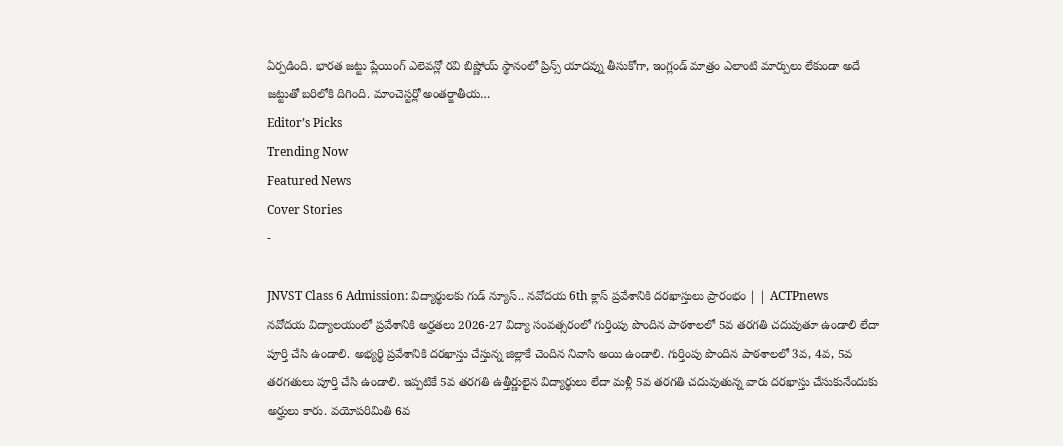ఏర్పడింది. భారత జట్టు ప్లేయింగ్ ఎలెవన్లో రవి బిష్ణోయ్ స్థానంలో ప్రిన్స్ యాదవ్ను తీసుకోగా, ఇంగ్లండ్ మాత్రం ఎలాంటి మార్పులు లేకుండా అదే జట్టుతో బరిలోకి దిగింది. మాంచెస్టర్లో అంతర్జాతీయ…
Editor’s Picks
Trending Now
Featured News
Cover Stories
-

JNVST Class 6 Admission: విద్యార్థులకు గుడ్ న్యూస్.. నవోదయ 6th క్లాస్ ప్రవేశానికి దరఖాస్తులు ప్రారంభం | | ACTPnews
నవోదయ విద్యాలయంలో ప్రవేశానికి అర్హతలు 2026-27 విద్యా సంవత్సరంలో గుర్తింపు పొందిన పాఠశాలలో 5వ తరగతి చదువుతూ ఉండాలి లేదా పూర్తి చేసి ఉండాలి. అభ్యర్థి ప్రవేశానికి దరఖాస్తు చేస్తున్న జిల్లాకే చెందిన నివాసి అయి ఉండాలి. గుర్తింపు పొందిన పాఠశాలలో 3వ, 4వ, 5వ తరగతులు పూర్తి చేసి ఉండాలి. ఇప్పటికే 5వ తరగతి ఉత్తీర్ణులైన విద్యార్థులు లేదా మళ్లీ 5వ తరగతి చదువుతున్న వారు దరఖాస్తు చేసుకునేందుకు అర్హులు కారు. వయోపరిమితి 6వ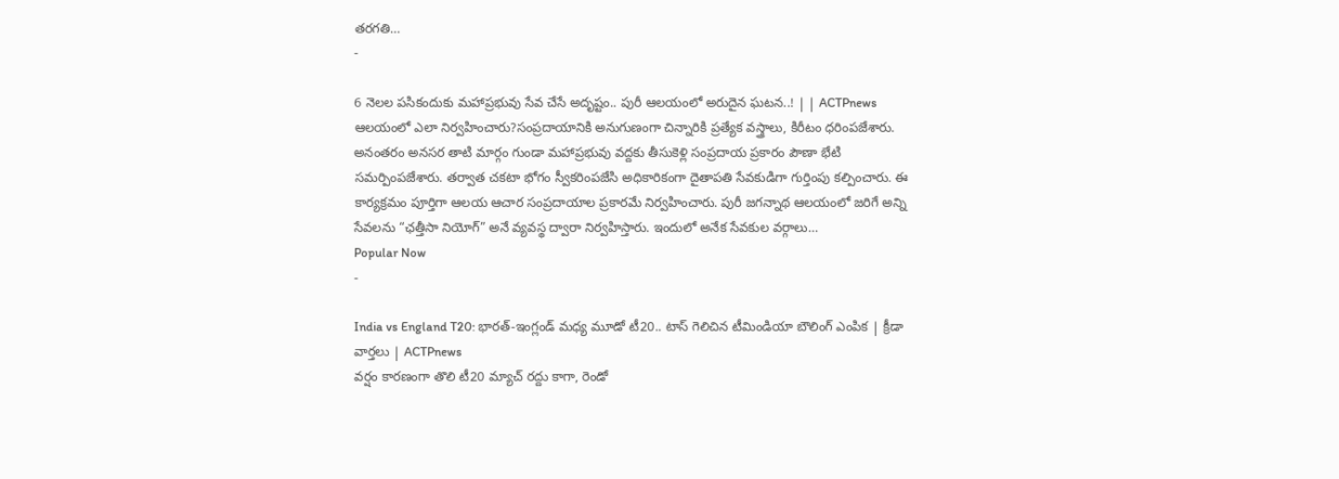తరగతి…
-

6 నెలల పసికందుకు మహాప్రభువు సేవ చేసే అదృష్టం.. పురీ ఆలయంలో అరుదైన ఘటన..! | | ACTPnews
ఆలయంలో ఎలా నిర్వహించారు?సంప్రదాయానికి అనుగుణంగా చిన్నారికి ప్రత్యేక వస్త్రాలు, కిరీటం ధరింపజేశారు. అనంతరం అనసర తాటి మార్గం గుండా మహాప్రభువు వద్దకు తీసుకెళ్లి సంప్రదాయ ప్రకారం పౌణా భేటి సమర్పింపజేశారు. తర్వాత చకటా భోగం స్వీకరింపజేసి అధికారికంగా దైతాపతి సేవకుడిగా గుర్తింపు కల్పించారు. ఈ కార్యక్రమం పూర్తిగా ఆలయ ఆచార సంప్రదాయాల ప్రకారమే నిర్వహించారు. పురీ జగన్నాథ ఆలయంలో జరిగే అన్ని సేవలను “ఛత్తీసా నియోగ్” అనే వ్యవస్థ ద్వారా నిర్వహిస్తారు. ఇందులో అనేక సేవకుల వర్గాలు…
Popular Now
-

India vs England T20: భారత్-ఇంగ్లండ్ మధ్య మూడో టీ20.. టాస్ గెలిచిన టీమిండియా బౌలింగ్ ఎంపిక | క్రీడా వార్తలు | ACTPnews
వర్షం కారణంగా తొలి టీ20 మ్యాచ్ రద్దు కాగా, రెండో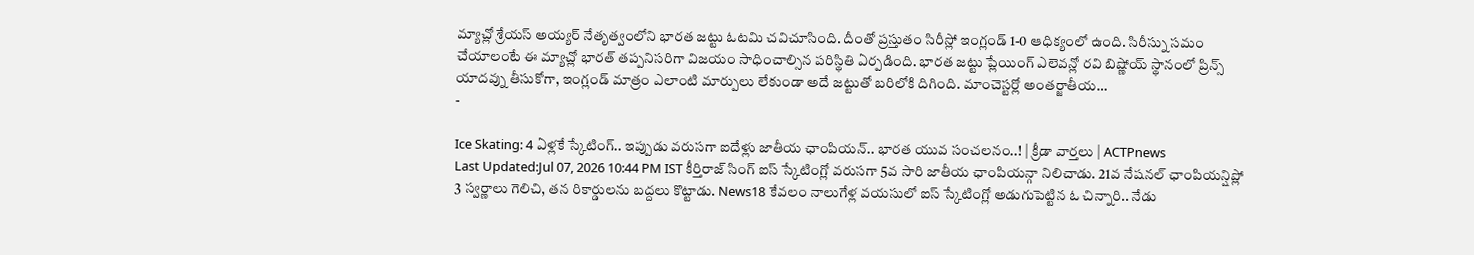మ్యాచ్లో శ్రేయస్ అయ్యర్ నేతృత్వంలోని భారత జట్టు ఓటమి చవిచూసింది. దీంతో ప్రస్తుతం సిరీస్లో ఇంగ్లండ్ 1-0 ఆధిక్యంలో ఉంది. సిరీస్ను సమం చేయాలంటే ఈ మ్యాచ్లో భారత్ తప్పనిసరిగా విజయం సాధించాల్సిన పరిస్థితి ఏర్పడింది. భారత జట్టు ప్లేయింగ్ ఎలెవన్లో రవి బిష్ణోయ్ స్థానంలో ప్రిన్స్ యాదవ్ను తీసుకోగా, ఇంగ్లండ్ మాత్రం ఎలాంటి మార్పులు లేకుండా అదే జట్టుతో బరిలోకి దిగింది. మాంచెస్టర్లో అంతర్జాతీయ…
-

Ice Skating: 4 ఏళ్లకే స్కేటింగ్.. ఇప్పుడు వరుసగా ఐదేళ్లు జాతీయ ఛాంపియన్.. భారత యువ సంచలనం..! | క్రీడా వార్తలు | ACTPnews
Last Updated:Jul 07, 2026 10:44 PM IST కీర్తిరాజ్ సింగ్ ఐస్ స్కేటింగ్లో వరుసగా 5వ సారి జాతీయ ఛాంపియన్గా నిలిచాడు. 21వ నేషనల్ ఛాంపియన్షిప్లో 3 స్వర్ణాలు గెలిచి, తన రికార్డులను బద్దలు కొట్టాడు. News18 కేవలం నాలుగేళ్ల వయసులో ఐస్ స్కేటింగ్లో అడుగుపెట్టిన ఓ చిన్నారి.. నేడు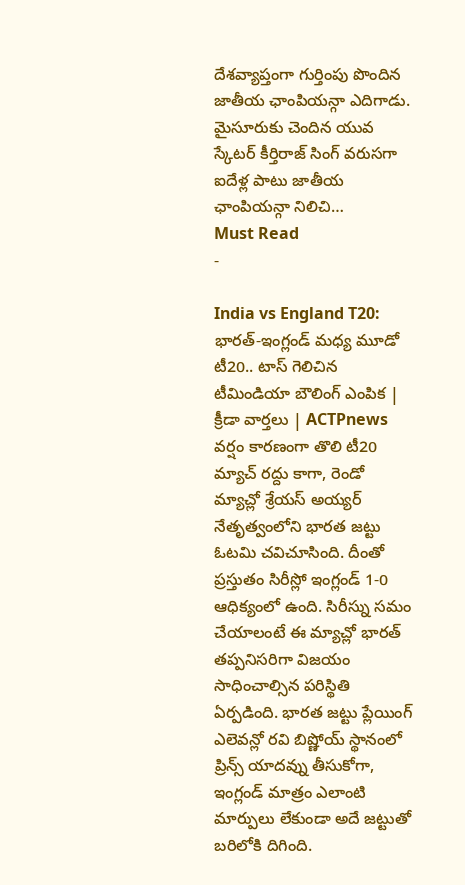దేశవ్యాప్తంగా గుర్తింపు పొందిన జాతీయ ఛాంపియన్గా ఎదిగాడు. మైసూరుకు చెందిన యువ స్కేటర్ కీర్తిరాజ్ సింగ్ వరుసగా ఐదేళ్ల పాటు జాతీయ ఛాంపియన్గా నిలిచి…
Must Read
-

India vs England T20: భారత్-ఇంగ్లండ్ మధ్య మూడో టీ20.. టాస్ గెలిచిన టీమిండియా బౌలింగ్ ఎంపిక | క్రీడా వార్తలు | ACTPnews
వర్షం కారణంగా తొలి టీ20 మ్యాచ్ రద్దు కాగా, రెండో మ్యాచ్లో శ్రేయస్ అయ్యర్ నేతృత్వంలోని భారత జట్టు ఓటమి చవిచూసింది. దీంతో ప్రస్తుతం సిరీస్లో ఇంగ్లండ్ 1-0 ఆధిక్యంలో ఉంది. సిరీస్ను సమం చేయాలంటే ఈ మ్యాచ్లో భారత్ తప్పనిసరిగా విజయం సాధించాల్సిన పరిస్థితి ఏర్పడింది. భారత జట్టు ప్లేయింగ్ ఎలెవన్లో రవి బిష్ణోయ్ స్థానంలో ప్రిన్స్ యాదవ్ను తీసుకోగా, ఇంగ్లండ్ మాత్రం ఎలాంటి మార్పులు లేకుండా అదే జట్టుతో బరిలోకి దిగింది.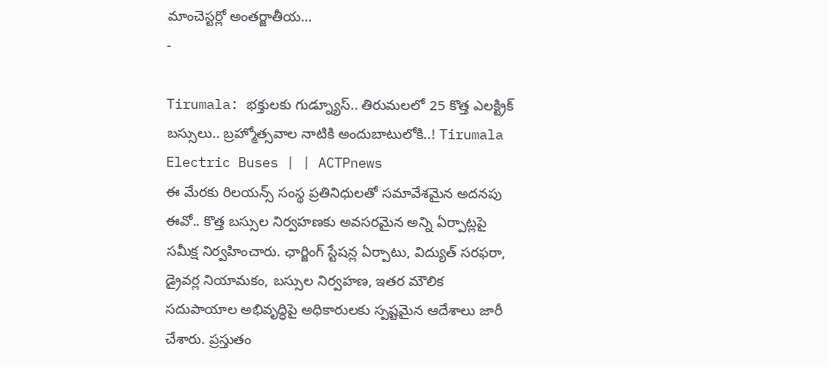మాంచెస్టర్లో అంతర్జాతీయ…
-

Tirumala: భక్తులకు గుడ్న్యూస్.. తిరుమలలో 25 కొత్త ఎలక్ట్రిక్ బస్సులు.. బ్రహ్మోత్సవాల నాటికి అందుబాటులోకి..! Tirumala Electric Buses | | ACTPnews
ఈ మేరకు రిలయన్స్ సంస్థ ప్రతినిధులతో సమావేశమైన అదనపు ఈవో.. కొత్త బస్సుల నిర్వహణకు అవసరమైన అన్ని ఏర్పాట్లపై సమీక్ష నిర్వహించారు. ఛార్జింగ్ స్టేషన్ల ఏర్పాటు, విద్యుత్ సరఫరా, డ్రైవర్ల నియామకం, బస్సుల నిర్వహణ, ఇతర మౌలిక సదుపాయాల అభివృద్ధిపై అధికారులకు స్పష్టమైన ఆదేశాలు జారీ చేశారు. ప్రస్తుతం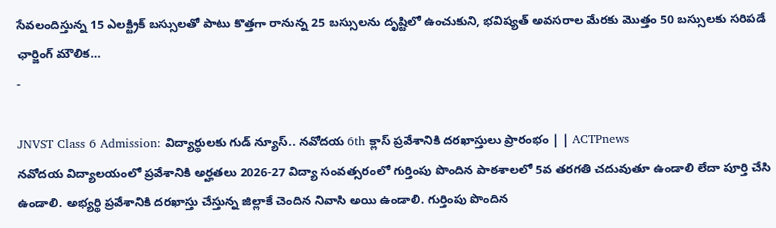సేవలందిస్తున్న 15 ఎలక్ట్రిక్ బస్సులతో పాటు కొత్తగా రానున్న 25 బస్సులను దృష్టిలో ఉంచుకుని, భవిష్యత్ అవసరాల మేరకు మొత్తం 50 బస్సులకు సరిపడే ఛార్జింగ్ మౌలిక…
-

JNVST Class 6 Admission: విద్యార్థులకు గుడ్ న్యూస్.. నవోదయ 6th క్లాస్ ప్రవేశానికి దరఖాస్తులు ప్రారంభం | | ACTPnews
నవోదయ విద్యాలయంలో ప్రవేశానికి అర్హతలు 2026-27 విద్యా సంవత్సరంలో గుర్తింపు పొందిన పాఠశాలలో 5వ తరగతి చదువుతూ ఉండాలి లేదా పూర్తి చేసి ఉండాలి. అభ్యర్థి ప్రవేశానికి దరఖాస్తు చేస్తున్న జిల్లాకే చెందిన నివాసి అయి ఉండాలి. గుర్తింపు పొందిన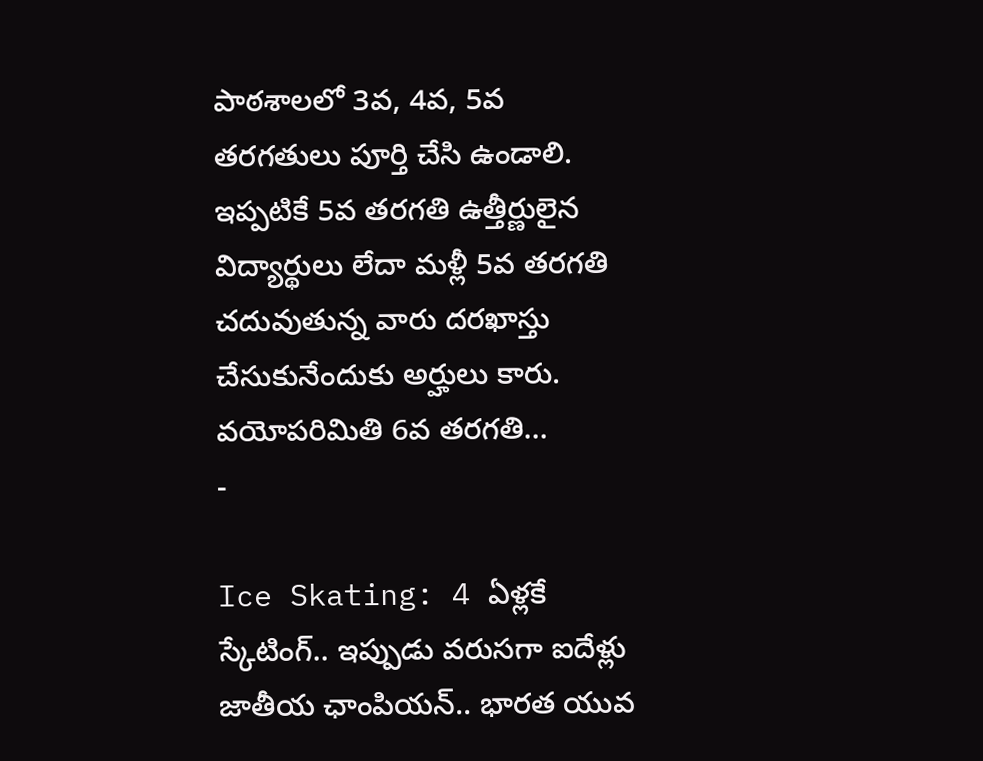పాఠశాలలో 3వ, 4వ, 5వ తరగతులు పూర్తి చేసి ఉండాలి. ఇప్పటికే 5వ తరగతి ఉత్తీర్ణులైన విద్యార్థులు లేదా మళ్లీ 5వ తరగతి చదువుతున్న వారు దరఖాస్తు చేసుకునేందుకు అర్హులు కారు. వయోపరిమితి 6వ తరగతి…
-

Ice Skating: 4 ఏళ్లకే స్కేటింగ్.. ఇప్పుడు వరుసగా ఐదేళ్లు జాతీయ ఛాంపియన్.. భారత యువ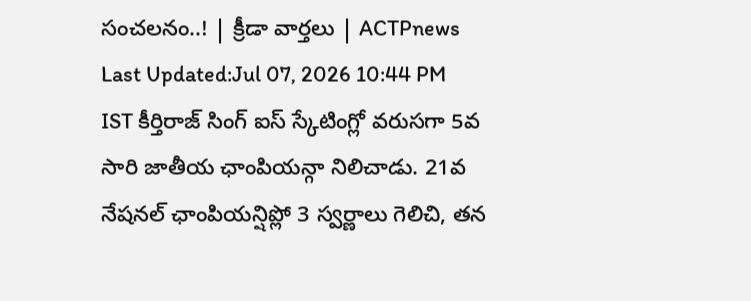సంచలనం..! | క్రీడా వార్తలు | ACTPnews
Last Updated:Jul 07, 2026 10:44 PM IST కీర్తిరాజ్ సింగ్ ఐస్ స్కేటింగ్లో వరుసగా 5వ సారి జాతీయ ఛాంపియన్గా నిలిచాడు. 21వ నేషనల్ ఛాంపియన్షిప్లో 3 స్వర్ణాలు గెలిచి, తన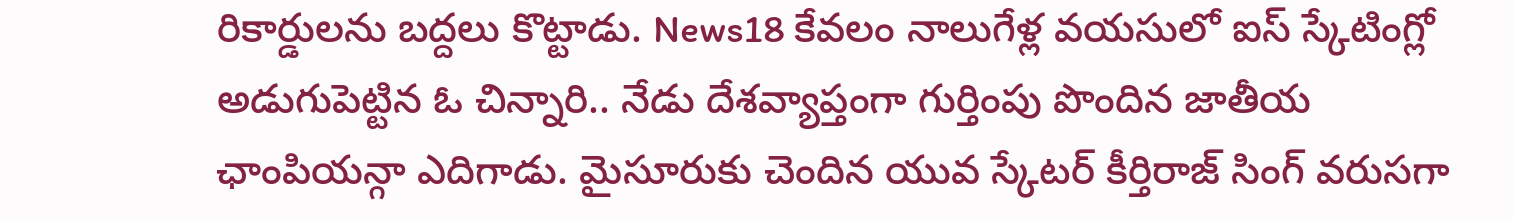రికార్డులను బద్దలు కొట్టాడు. News18 కేవలం నాలుగేళ్ల వయసులో ఐస్ స్కేటింగ్లో అడుగుపెట్టిన ఓ చిన్నారి.. నేడు దేశవ్యాప్తంగా గుర్తింపు పొందిన జాతీయ ఛాంపియన్గా ఎదిగాడు. మైసూరుకు చెందిన యువ స్కేటర్ కీర్తిరాజ్ సింగ్ వరుసగా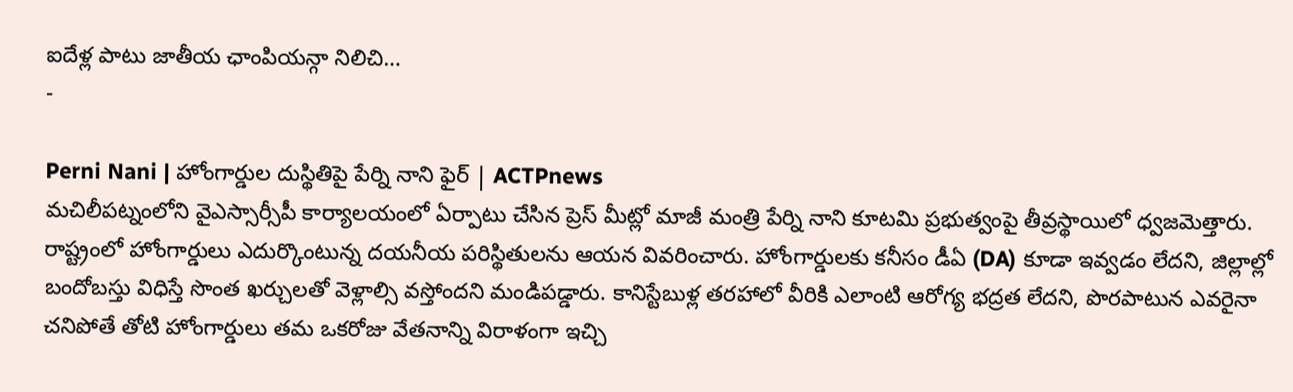ఐదేళ్ల పాటు జాతీయ ఛాంపియన్గా నిలిచి…
-

Perni Nani | హోంగార్డుల దుస్థితిపై పేర్ని నాని ఫైర్ | ACTPnews
మచిలీపట్నంలోని వైఎస్సార్సీపీ కార్యాలయంలో ఏర్పాటు చేసిన ప్రెస్ మీట్లో మాజీ మంత్రి పేర్ని నాని కూటమి ప్రభుత్వంపై తీవ్రస్థాయిలో ధ్వజమెత్తారు. రాష్ట్రంలో హోంగార్డులు ఎదుర్కొంటున్న దయనీయ పరిస్థితులను ఆయన వివరించారు. హోంగార్డులకు కనీసం డీఏ (DA) కూడా ఇవ్వడం లేదని, జిల్లాల్లో బందోబస్తు విధిస్తే సొంత ఖర్చులతో వెళ్లాల్సి వస్తోందని మండిపడ్డారు. కానిస్టేబుళ్ల తరహాలో వీరికి ఎలాంటి ఆరోగ్య భద్రత లేదని, పొరపాటున ఎవరైనా చనిపోతే తోటి హోంగార్డులు తమ ఒకరోజు వేతనాన్ని విరాళంగా ఇచ్చి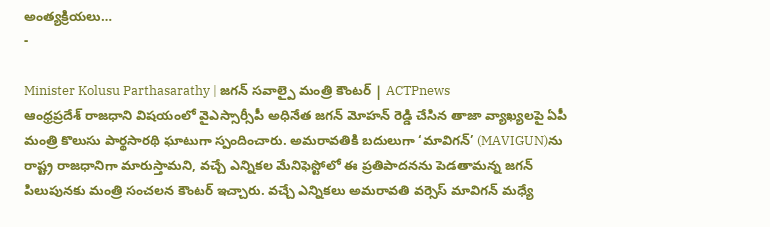అంత్యక్రియలు…
-

Minister Kolusu Parthasarathy | జగన్ సవాల్పై మంత్రి కౌంటర్ | ACTPnews
ఆంధ్రప్రదేశ్ రాజధాని విషయంలో వైఎస్సార్సీపీ అధినేత జగన్ మోహన్ రెడ్డి చేసిన తాజా వ్యాఖ్యలపై ఏపీ మంత్రి కొలుసు పార్థసారథి ఘాటుగా స్పందించారు. అమరావతికి బదులుగా ‘మావిగన్’ (MAVIGUN)ను రాష్ట్ర రాజధానిగా మారుస్తామని, వచ్చే ఎన్నికల మేనిఫెస్టోలో ఈ ప్రతిపాదనను పెడతామన్న జగన్ పిలుపునకు మంత్రి సంచలన కౌంటర్ ఇచ్చారు. వచ్చే ఎన్నికలు అమరావతి వర్సెస్ మావిగన్ మధ్యే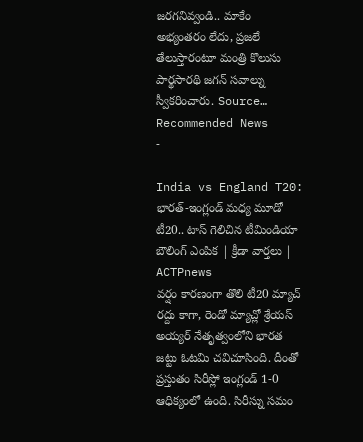జరగనివ్వండి.. మాకేం అభ్యంతరం లేదు, ప్రజలే తేలుస్తారంటూ మంత్రి కొలుసు పార్థసారథి జగన్ సవాల్ను స్వీకరించారు. Source…
Recommended News
-

India vs England T20: భారత్-ఇంగ్లండ్ మధ్య మూడో టీ20.. టాస్ గెలిచిన టీమిండియా బౌలింగ్ ఎంపిక | క్రీడా వార్తలు | ACTPnews
వర్షం కారణంగా తొలి టీ20 మ్యాచ్ రద్దు కాగా, రెండో మ్యాచ్లో శ్రేయస్ అయ్యర్ నేతృత్వంలోని భారత జట్టు ఓటమి చవిచూసింది. దీంతో ప్రస్తుతం సిరీస్లో ఇంగ్లండ్ 1-0 ఆధిక్యంలో ఉంది. సిరీస్ను సమం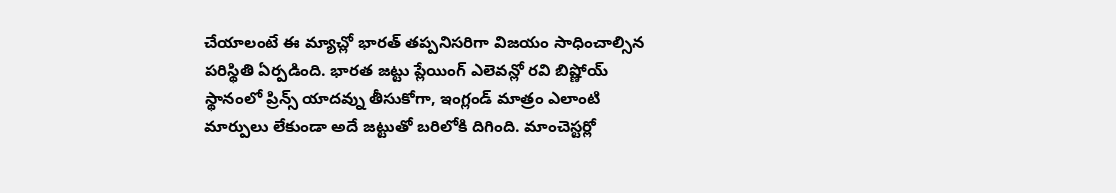చేయాలంటే ఈ మ్యాచ్లో భారత్ తప్పనిసరిగా విజయం సాధించాల్సిన పరిస్థితి ఏర్పడింది. భారత జట్టు ప్లేయింగ్ ఎలెవన్లో రవి బిష్ణోయ్ స్థానంలో ప్రిన్స్ యాదవ్ను తీసుకోగా, ఇంగ్లండ్ మాత్రం ఎలాంటి మార్పులు లేకుండా అదే జట్టుతో బరిలోకి దిగింది. మాంచెస్టర్లో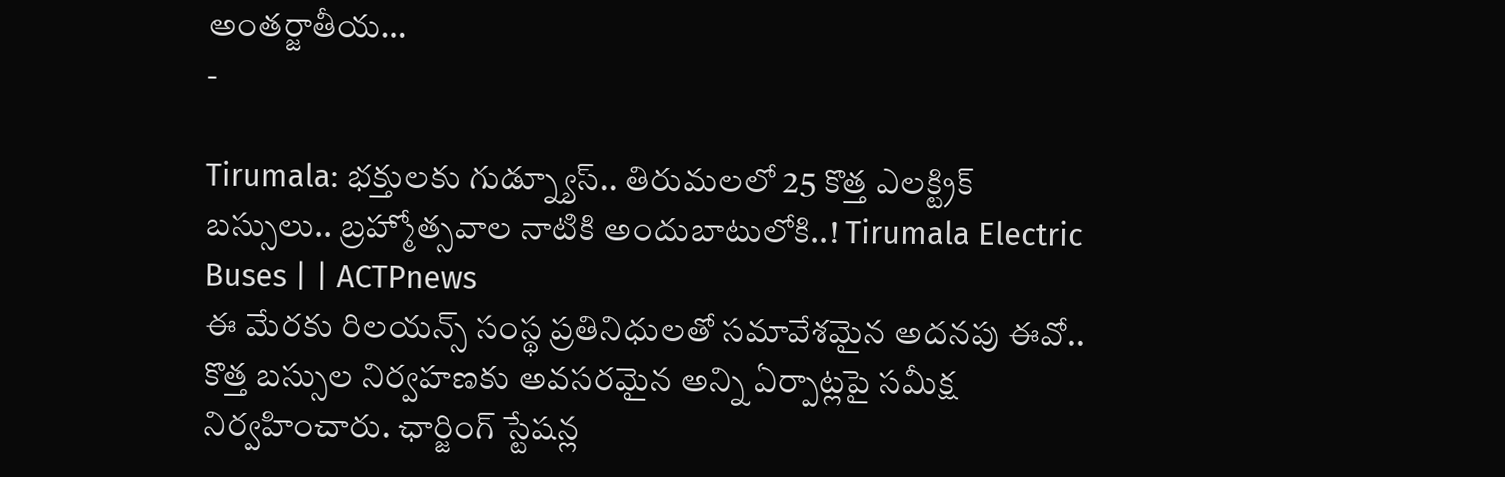అంతర్జాతీయ…
-

Tirumala: భక్తులకు గుడ్న్యూస్.. తిరుమలలో 25 కొత్త ఎలక్ట్రిక్ బస్సులు.. బ్రహ్మోత్సవాల నాటికి అందుబాటులోకి..! Tirumala Electric Buses | | ACTPnews
ఈ మేరకు రిలయన్స్ సంస్థ ప్రతినిధులతో సమావేశమైన అదనపు ఈవో.. కొత్త బస్సుల నిర్వహణకు అవసరమైన అన్ని ఏర్పాట్లపై సమీక్ష నిర్వహించారు. ఛార్జింగ్ స్టేషన్ల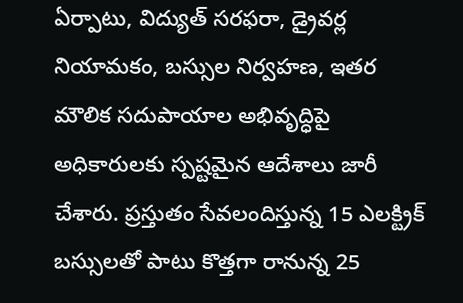ఏర్పాటు, విద్యుత్ సరఫరా, డ్రైవర్ల నియామకం, బస్సుల నిర్వహణ, ఇతర మౌలిక సదుపాయాల అభివృద్ధిపై అధికారులకు స్పష్టమైన ఆదేశాలు జారీ చేశారు. ప్రస్తుతం సేవలందిస్తున్న 15 ఎలక్ట్రిక్ బస్సులతో పాటు కొత్తగా రానున్న 25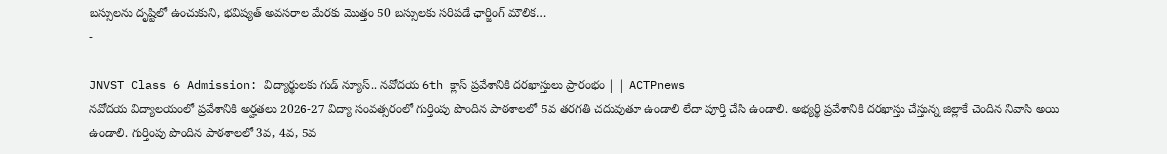బస్సులను దృష్టిలో ఉంచుకుని, భవిష్యత్ అవసరాల మేరకు మొత్తం 50 బస్సులకు సరిపడే ఛార్జింగ్ మౌలిక…
-

JNVST Class 6 Admission: విద్యార్థులకు గుడ్ న్యూస్.. నవోదయ 6th క్లాస్ ప్రవేశానికి దరఖాస్తులు ప్రారంభం | | ACTPnews
నవోదయ విద్యాలయంలో ప్రవేశానికి అర్హతలు 2026-27 విద్యా సంవత్సరంలో గుర్తింపు పొందిన పాఠశాలలో 5వ తరగతి చదువుతూ ఉండాలి లేదా పూర్తి చేసి ఉండాలి. అభ్యర్థి ప్రవేశానికి దరఖాస్తు చేస్తున్న జిల్లాకే చెందిన నివాసి అయి ఉండాలి. గుర్తింపు పొందిన పాఠశాలలో 3వ, 4వ, 5వ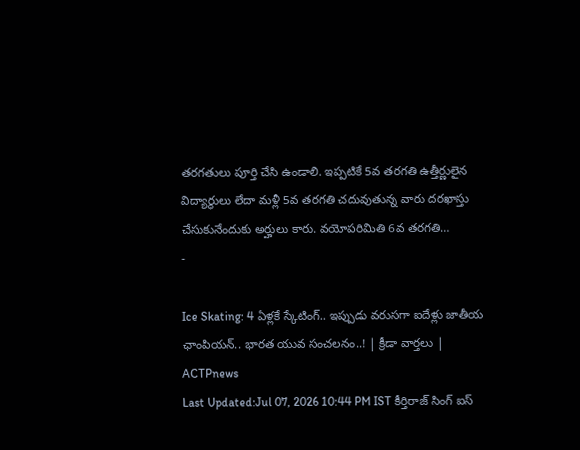తరగతులు పూర్తి చేసి ఉండాలి. ఇప్పటికే 5వ తరగతి ఉత్తీర్ణులైన విద్యార్థులు లేదా మళ్లీ 5వ తరగతి చదువుతున్న వారు దరఖాస్తు చేసుకునేందుకు అర్హులు కారు. వయోపరిమితి 6వ తరగతి…
-

Ice Skating: 4 ఏళ్లకే స్కేటింగ్.. ఇప్పుడు వరుసగా ఐదేళ్లు జాతీయ ఛాంపియన్.. భారత యువ సంచలనం..! | క్రీడా వార్తలు | ACTPnews
Last Updated:Jul 07, 2026 10:44 PM IST కీర్తిరాజ్ సింగ్ ఐస్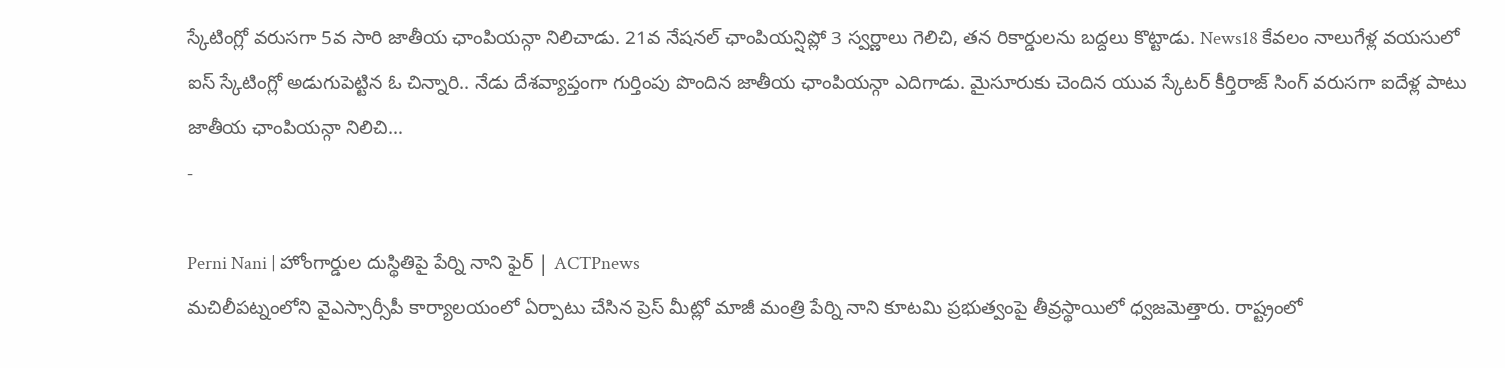స్కేటింగ్లో వరుసగా 5వ సారి జాతీయ ఛాంపియన్గా నిలిచాడు. 21వ నేషనల్ ఛాంపియన్షిప్లో 3 స్వర్ణాలు గెలిచి, తన రికార్డులను బద్దలు కొట్టాడు. News18 కేవలం నాలుగేళ్ల వయసులో ఐస్ స్కేటింగ్లో అడుగుపెట్టిన ఓ చిన్నారి.. నేడు దేశవ్యాప్తంగా గుర్తింపు పొందిన జాతీయ ఛాంపియన్గా ఎదిగాడు. మైసూరుకు చెందిన యువ స్కేటర్ కీర్తిరాజ్ సింగ్ వరుసగా ఐదేళ్ల పాటు జాతీయ ఛాంపియన్గా నిలిచి…
-

Perni Nani | హోంగార్డుల దుస్థితిపై పేర్ని నాని ఫైర్ | ACTPnews
మచిలీపట్నంలోని వైఎస్సార్సీపీ కార్యాలయంలో ఏర్పాటు చేసిన ప్రెస్ మీట్లో మాజీ మంత్రి పేర్ని నాని కూటమి ప్రభుత్వంపై తీవ్రస్థాయిలో ధ్వజమెత్తారు. రాష్ట్రంలో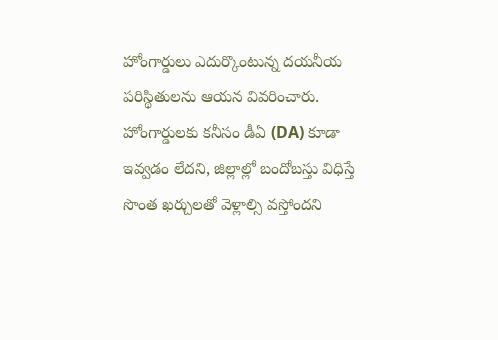హోంగార్డులు ఎదుర్కొంటున్న దయనీయ పరిస్థితులను ఆయన వివరించారు. హోంగార్డులకు కనీసం డీఏ (DA) కూడా ఇవ్వడం లేదని, జిల్లాల్లో బందోబస్తు విధిస్తే సొంత ఖర్చులతో వెళ్లాల్సి వస్తోందని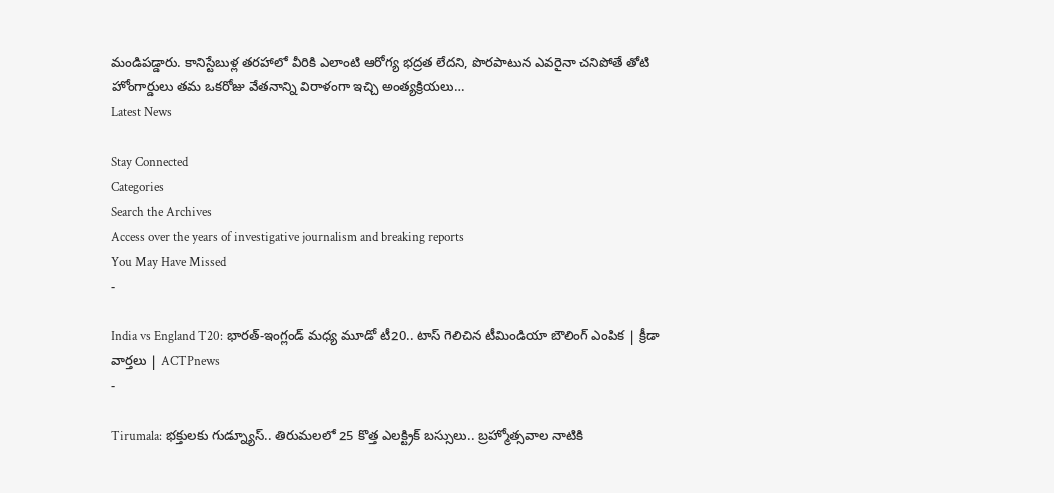మండిపడ్డారు. కానిస్టేబుళ్ల తరహాలో వీరికి ఎలాంటి ఆరోగ్య భద్రత లేదని, పొరపాటున ఎవరైనా చనిపోతే తోటి హోంగార్డులు తమ ఒకరోజు వేతనాన్ని విరాళంగా ఇచ్చి అంత్యక్రియలు…
Latest News

Stay Connected
Categories
Search the Archives
Access over the years of investigative journalism and breaking reports
You May Have Missed
-

India vs England T20: భారత్-ఇంగ్లండ్ మధ్య మూడో టీ20.. టాస్ గెలిచిన టీమిండియా బౌలింగ్ ఎంపిక | క్రీడా వార్తలు | ACTPnews
-

Tirumala: భక్తులకు గుడ్న్యూస్.. తిరుమలలో 25 కొత్త ఎలక్ట్రిక్ బస్సులు.. బ్రహ్మోత్సవాల నాటికి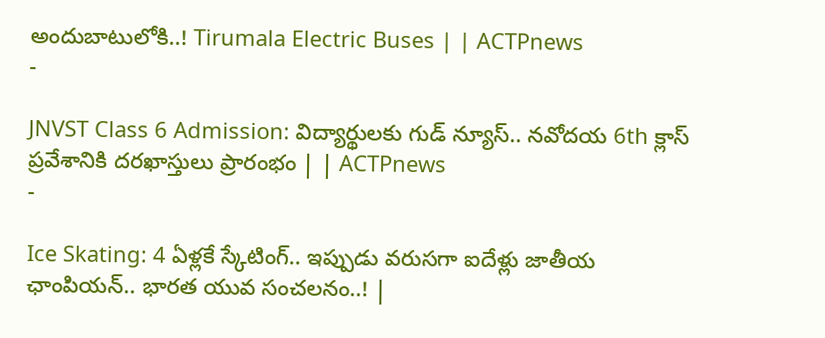అందుబాటులోకి..! Tirumala Electric Buses | | ACTPnews
-

JNVST Class 6 Admission: విద్యార్థులకు గుడ్ న్యూస్.. నవోదయ 6th క్లాస్ ప్రవేశానికి దరఖాస్తులు ప్రారంభం | | ACTPnews
-

Ice Skating: 4 ఏళ్లకే స్కేటింగ్.. ఇప్పుడు వరుసగా ఐదేళ్లు జాతీయ ఛాంపియన్.. భారత యువ సంచలనం..! |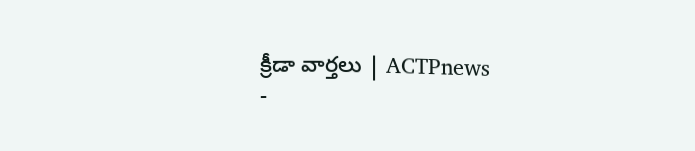క్రీడా వార్తలు | ACTPnews
-